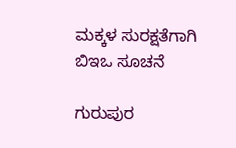ಮಕ್ಕಳ ಸುರಕ್ಷತೆಗಾಗಿ ಬಿಇಒ ಸೂಚನೆ

ಗುರುಪುರ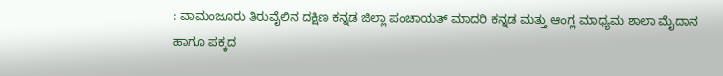: ವಾಮಂಜೂರು ತಿರುವೈಲಿನ ದಕ್ಷಿಣ ಕನ್ನಡ ಜಿಲ್ಲಾ ಪಂಚಾಯತ್ ಮಾದರಿ ಕನ್ನಡ ಮತ್ತು ಆಂಗ್ಲ ಮಾಧ್ಯಮ ಶಾಲಾ ಮೈದಾನ ಹಾಗೂ ಪಕ್ಕದ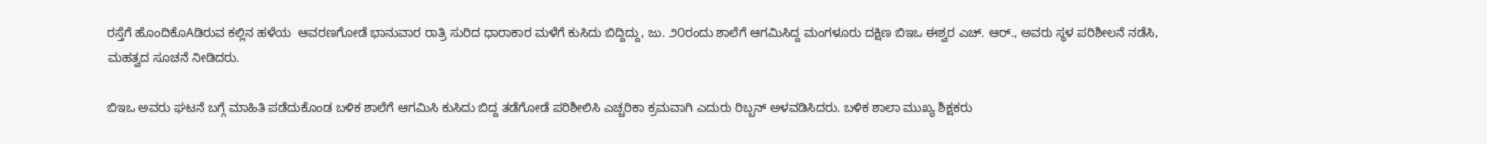ರಸ್ತೆಗೆ ಹೊಂದಿಕೊAಡಿರುವ ಕಲ್ಲಿನ ಹಳೆಯ  ಆವರಣಗೋಡೆ ಭಾನುವಾರ ರಾತ್ರಿ ಸುರಿದ ಧಾರಾಕಾರ ಮಳೆಗೆ ಕುಸಿದು ಬಿದ್ದಿದ್ದು, ಜು. ೨೦ರಂದು ಶಾಲೆಗೆ ಆಗಮಿಸಿದ್ದ ಮಂಗಳೂರು ದಕ್ಷಿಣ ಬಿಇಒ ಈಶ್ವರ ಎಚ್. ಆರ್., ಅವರು ಸ್ಥಳ ಪರಿಶೀಲನೆ ನಡೆಸಿ, ಮಹತ್ವದ ಸೂಚನೆ ನೀಡಿದರು.

ಬಿಇಒ ಅವರು ಘಟನೆ ಬಗ್ಗೆ ಮಾಹಿತಿ ಪಡೆದುಕೊಂಡ ಬಳಿಕ ಶಾಲೆಗೆ ಆಗಮಿಸಿ ಕುಸಿದು ಬಿದ್ದ ತಡೆಗೋಡೆ ಪರಿಶೀಲಿಸಿ ಎಚ್ಚರಿಕಾ ಕ್ರಮವಾಗಿ ಎದುರು ರಿಬ್ಬನ್ ಅಳವಡಿಸಿದರು. ಬಳಿಕ ಶಾಲಾ ಮುಖ್ಯ ಶಿಕ್ಷಕರು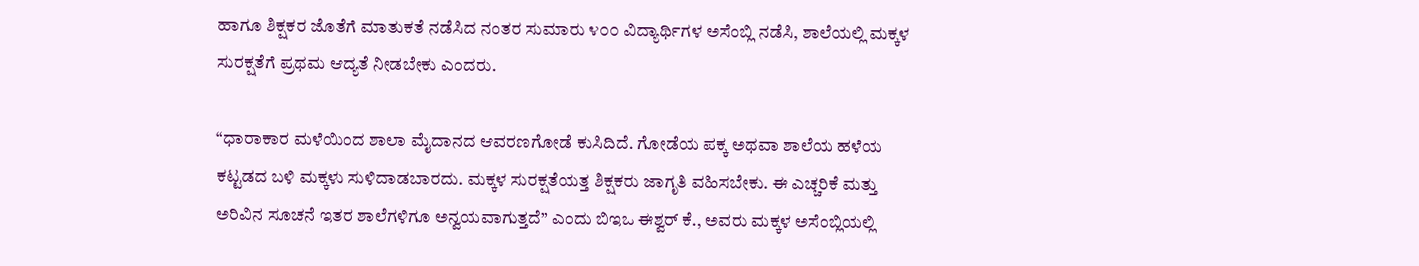ಹಾಗೂ ಶಿಕ್ಷಕರ ಜೊತೆಗೆ ಮಾತುಕತೆ ನಡೆಸಿದ ನಂತರ ಸುಮಾರು ೪೦೦ ವಿದ್ಯಾರ್ಥಿಗಳ ಅಸೆಂಬ್ಲಿ ನಡೆಸಿ, ಶಾಲೆಯಲ್ಲಿ ಮಕ್ಕಳ ಸುರಕ್ಷತೆಗೆ ಪ್ರಥಮ ಆದ್ಯತೆ ನೀಡಬೇಕು ಎಂದರು.

“ಧಾರಾಕಾರ ಮಳೆಯಿಂದ ಶಾಲಾ ಮೈದಾನದ ಆವರಣಗೋಡೆ ಕುಸಿದಿದೆ. ಗೋಡೆಯ ಪಕ್ಕ ಅಥವಾ ಶಾಲೆಯ ಹಳೆಯ ಕಟ್ಟಡದ ಬಳಿ ಮಕ್ಕಳು ಸುಳಿದಾಡಬಾರದು. ಮಕ್ಕಳ ಸುರಕ್ಷತೆಯತ್ತ ಶಿಕ್ಷಕರು ಜಾಗೃತಿ ವಹಿಸಬೇಕು. ಈ ಎಚ್ಚರಿಕೆ ಮತ್ತು ಅರಿವಿನ ಸೂಚನೆ ಇತರ ಶಾಲೆಗಳಿಗೂ ಅನ್ವಯವಾಗುತ್ತದೆ” ಎಂದು ಬಿಇಒ ಈಶ್ವರ್ ಕೆ., ಅವರು ಮಕ್ಕಳ ಅಸೆಂಬ್ಲಿಯಲ್ಲಿ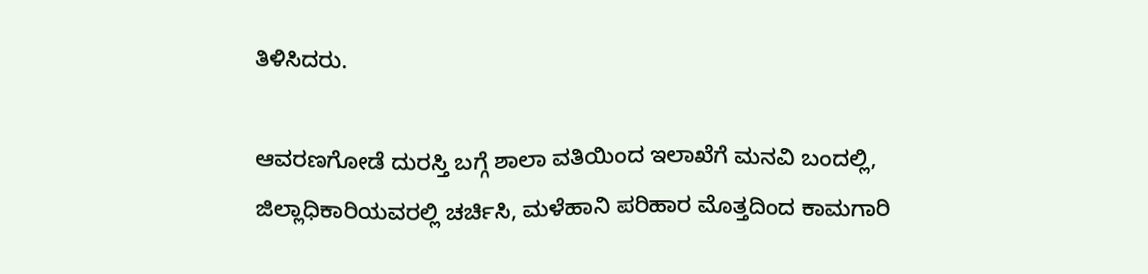ತಿಳಿಸಿದರು.

ಆವರಣಗೋಡೆ ದುರಸ್ತಿ ಬಗ್ಗೆ ಶಾಲಾ ವತಿಯಿಂದ ಇಲಾಖೆಗೆ ಮನವಿ ಬಂದಲ್ಲಿ, ಜಿಲ್ಲಾಧಿಕಾರಿಯವರಲ್ಲಿ ಚರ್ಚಿಸಿ, ಮಳೆಹಾನಿ ಪರಿಹಾರ ಮೊತ್ತದಿಂದ ಕಾಮಗಾರಿ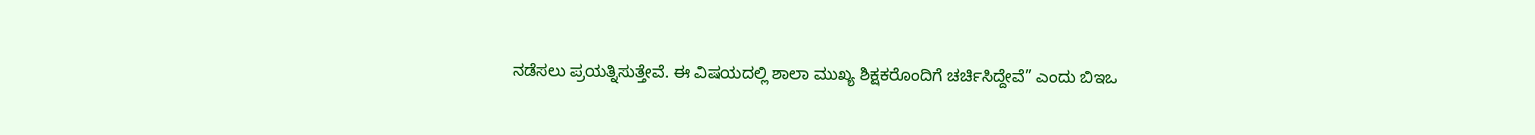ನಡೆಸಲು ಪ್ರಯತ್ನಿಸುತ್ತೇವೆ. ಈ ವಿಷಯದಲ್ಲಿ ಶಾಲಾ ಮುಖ್ಯ ಶಿಕ್ಷಕರೊಂದಿಗೆ ಚರ್ಚಿಸಿದ್ದೇವೆ” ಎಂದು ಬಿಇಒ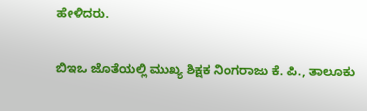ಹೇಳಿದರು.

ಬಿಇಒ ಜೊತೆಯಲ್ಲಿ ಮುಖ್ಯ ಶಿಕ್ಷಕ ನಿಂಗರಾಜು ಕೆ. ಪಿ., ತಾಲೂಕು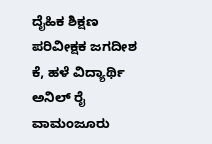ದೈಹಿಕ ಶಿಕ್ಷಣ ಪರಿವೀಕ್ಷಕ ಜಗದೀಶ ಕೆ, ಹಳೆ ವಿದ್ಯಾರ್ಥಿ ಅನಿಲ್ ರೈ ವಾಮಂಜೂರು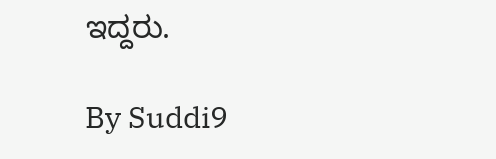ಇದ್ದರು.

By Suddi9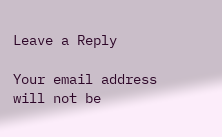Leave a Reply

Your email address will not be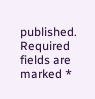published. Required fields are marked *